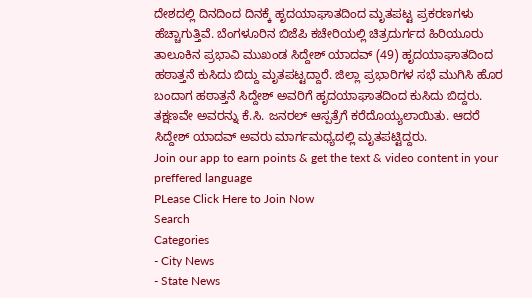ದೇಶದಲ್ಲಿ ದಿನದಿಂದ ದಿನಕ್ಕೆ ಹೃದಯಾಘಾತದಿಂದ ಮೃತಪಟ್ಟ ಪ್ರಕರಣಗಳು ಹೆಚ್ಚಾಗುತ್ತಿವೆ. ಬೆಂಗಳೂರಿನ ಬಿಜೆಪಿ ಕಚೇರಿಯಲ್ಲಿ ಚಿತ್ರದುರ್ಗದ ಹಿರಿಯೂರು ತಾಲೂಕಿನ ಪ್ರಭಾವಿ ಮುಖಂಡ ಸಿದ್ದೇಶ್ ಯಾದವ್ (49) ಹೃದಯಾಘಾತದಿಂದ ಹಠಾತ್ತನೆ ಕುಸಿದು ಬಿದ್ದು ಮೃತಪಟ್ಟದ್ದಾರೆ. ಜಿಲ್ಲಾ ಪ್ರಭಾರಿಗಳ ಸಭೆ ಮುಗಿಸಿ ಹೊರ ಬಂದಾಗ ಹಠಾತ್ತನೆ ಸಿದ್ದೇಶ್ ಅವರಿಗೆ ಹೃದಯಾಘಾತದಿಂದ ಕುಸಿದು ಬಿದ್ದರು. ತಕ್ಷಣವೇ ಅವರನ್ನು ಕೆ.ಸಿ. ಜನರಲ್ ಆಸ್ಪತ್ರೆಗೆ ಕರೆದೊಯ್ಯಲಾಯಿತು. ಆದರೆ ಸಿದ್ದೇಶ್ ಯಾದವ್ ಅವರು ಮಾರ್ಗಮಧ್ಯದಲ್ಲಿ ಮೃತಪಟ್ಟಿದ್ದರು.
Join our app to earn points & get the text & video content in your preffered language
PLease Click Here to Join Now
Search
Categories
- City News
- State News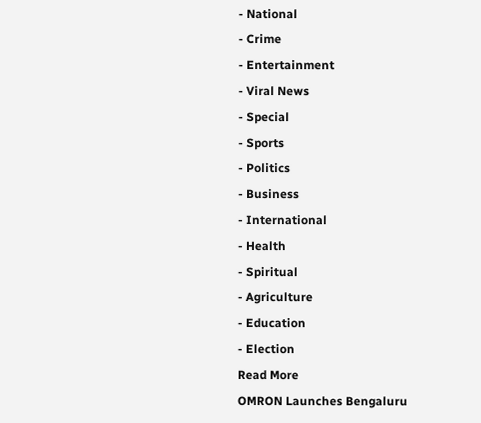- National
- Crime
- Entertainment
- Viral News
- Special
- Sports
- Politics
- Business
- International
- Health
- Spiritual
- Agriculture
- Education
- Election
Read More
OMRON Launches Bengaluru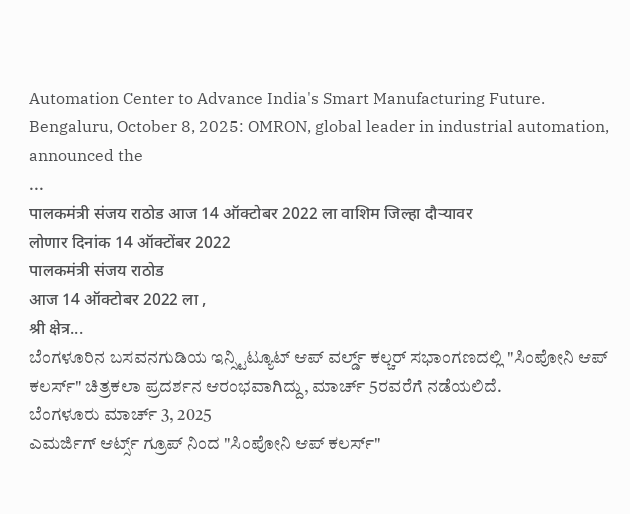Automation Center to Advance India's Smart Manufacturing Future.
Bengaluru, October 8, 2025: OMRON, global leader in industrial automation, announced the
...
पालकमंत्री संजय राठोड आज 14 ऑक्टोबर 2022 ला वाशिम जिल्हा दौऱ्यावर
लोणार दिनांक 14 ऑक्टोंबर 2022
पालकमंत्री संजय राठोड
आज 14 ऑक्टोबर 2022 ला ,
श्री क्षेत्र...
ಬೆಂಗಳೂರಿನ ಬಸವನಗುಡಿಯ ಇನ್ಸ್ಟಿಟ್ಯೂಟ್ ಆಪ್ ವರ್ಲ್ಡ್ ಕಲ್ಚರ್ ಸಭಾಂಗಣದಲ್ಲಿ "ಸಿಂಪೋನಿ ಆಪ್ ಕಲರ್ಸ್" ಚಿತ್ರಕಲಾ ಪ್ರದರ್ಶನ ಆರಂಭವಾಗಿದ್ದು, ಮಾರ್ಚ್ 5ರವರೆಗೆ ನಡೆಯಲಿದೆ.
ಬೆಂಗಳೂರು ಮಾರ್ಚ್ 3, 2025
ಎಮರ್ಜಿಗ್ ಆರ್ಟ್ಸ್ ಗ್ರೂಪ್ ನಿಂದ "ಸಿಂಪೋನಿ ಆಪ್ ಕಲರ್ಸ್"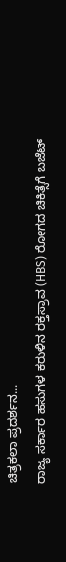ಚಿತ್ರಕಲಾ ಪ್ರದರ್ಶನ...
ರಾಜ್ಯ ಸರ್ಕಾರ ಹಸುಗಳ ಕರುಳಿನ ರಕ್ತಸ್ರಾವ (HBS) ರೋಗದ ಚಿಕಿತ್ಸೆಗೆ ಬಜೆಟ್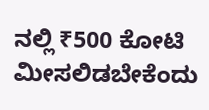ನಲ್ಲಿ ₹500 ಕೋಟಿ ಮೀಸಲಿಡಬೇಕೆಂದು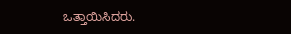ಒತ್ತಾಯಿಸಿದರು.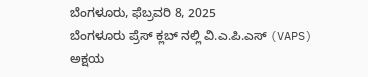ಬೆಂಗಳೂರು, ಫೆಬ್ರವರಿ 8, 2025
ಬೆಂಗಳೂರು ಪ್ರೆಸ್ ಕ್ಲಬ್ ನಲ್ಲಿ ವಿ.ಎ.ಪಿ.ಎಸ್ (VAPS) ಅಕ್ಷಯ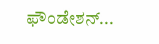ಫೌಂಡೇಶನ್...